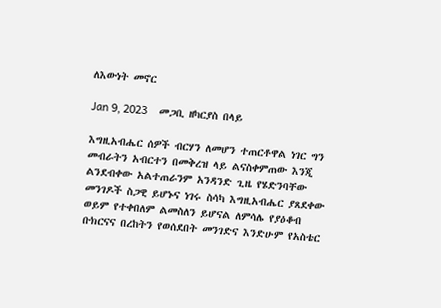ለእውነት መኖር

Jan 9, 2023    መጋቢ ዘካርያስ በላይ

እግዚአብሔር ሰዎች ብርሃን ለመሆን ተጠርቶዋል ነገር ግን መብራትን አብርተን በመቅረዝ ላይ ልናስቀምጠው እንጂ ልንደብቀው አልተጠራንም አንዳንድ ጊዜ የሄድንባቸው መንገዶች ስጋዊ ይሆኑና ነገሩ ስሳካ እግዚአብሔር ያጸደቀው ወይም የተቀበለም ልመስለን ይሆናል ለምሳሌ የያዕቆብ ቡክርናና በረከትን የወሰደበት መንገድና እንድሁም የአስቴር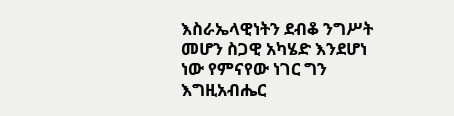እስራኤላዊነትን ደብቆ ንግሥት መሆን ስጋዊ አካሄድ እንደሆነ ነው የምናየው ነገር ግን እግዚአብሔር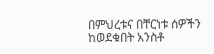በምህረቱና በቸርነቱ ሰዎችን ከወደቁበት አንስቶ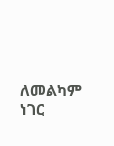ለመልካም ነገር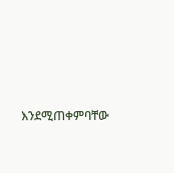እንደሚጠቀምባቸው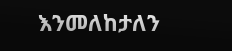እንመለከታለን